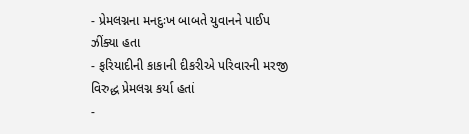- પ્રેમલગ્નના મનદુઃખ બાબતે યુવાનને પાઈપ ઝીંક્યા હતા
- ફરિયાદીની કાકાની દીકરીએ પરિવારની મરજી વિરુદ્ધ પ્રેમલગ્ન કર્યા હતાં
-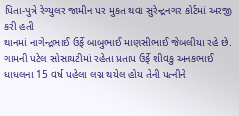પિતા-પુત્રે રેગ્યુલર જામીન પર મુકત થવા સુરેન્દ્રનગર કોર્ટમાં અરજી કરી હતી
થાનમાં નાગેન્દ્રભાઈ ઉર્ફે બાબુભાઈ માણસીભાઈ જેબલીયા રહે છે. ગામની પટેલ સોસાયટીમાં રહેતા પ્રતાપ ઉર્ફે શીવકુ અનકભાઈ ધાધલના 15 વર્ષ પહેલા લગ્ન થયેલ હોય તેની પત્નીને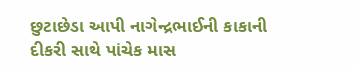છુટાછેડા આપી નાગેન્દ્રભાઈની કાકાની દીકરી સાથે પાંચેક માસ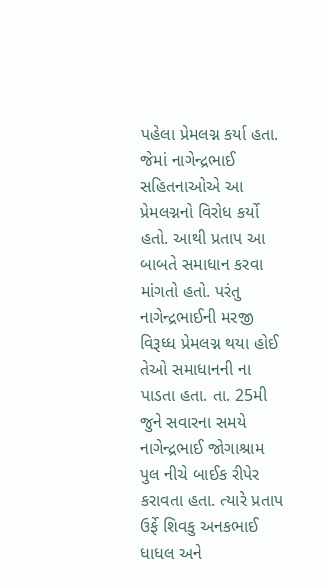પહેલા પ્રેમલગ્ન કર્યા હતા.
જેમાં નાગેન્દ્રભાઈ સહિતનાઓએ આ પ્રેમલગ્નનો વિરોધ કર્યો હતો. આથી પ્રતાપ આ બાબતે સમાધાન કરવા માંગતો હતો. પરંતુ નાગેન્દ્રભાઈની મરજી વિરૂધ્ધ પ્રેમલગ્ન થયા હોઈ તેઓ સમાધાનની ના પાડતા હતા. તા. 25મી જુને સવારના સમયે નાગેન્દ્રભાઈ જોગાશ્રામ પુલ નીચે બાઈક રીપેર કરાવતા હતા. ત્યારે પ્રતાપ ઉર્ફે શિવકુ અનકભાઈ ધાધલ અને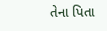તેના પિતા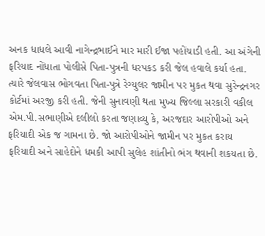અનક ધાધલે આવી નાગેન્દ્રભાઈને માર મારી ઈજા પહોંચાડી હતી. આ અંગેની ફરિયાદ નોંધાતા પોલીસે પિતા-પુત્રની ધરપકડ કરી જેલ હવાલે કર્યા હતા. ત્યારે જેલવાસ ભોગવતા પિતા-પુત્રે રેગ્યુલર જામીન પર મુકત થવા સુરેન્દ્રનગર કોર્ટમાં અરજી કરી હતી. જેની સુનાવણી થતા મુખ્ય જિલ્લા સરકારી વકીલ એમ.પી.સભાણીએ દલીલો કરતા જણાવ્યુ કે, અરજદાર આરોપીઓ અને ફરિયાદી એક જ ગામના છે. જો આરોપીઓને જામીન પર મુકત કરાય ફરિયાદી અને સાહેદોને ધમકી આપી સુલેહ શાંતીનો ભંગ થવાની શકયતા છે.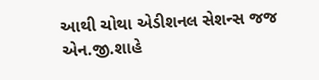આથી ચોથા એડીશનલ સેશન્સ જજ એન.જી.શાહે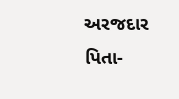અરજદાર પિતા-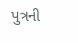પુત્રની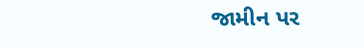જામીન પર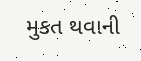મુકત થવાની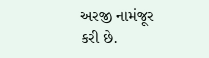અરજી નામંજૂર કરી છે.